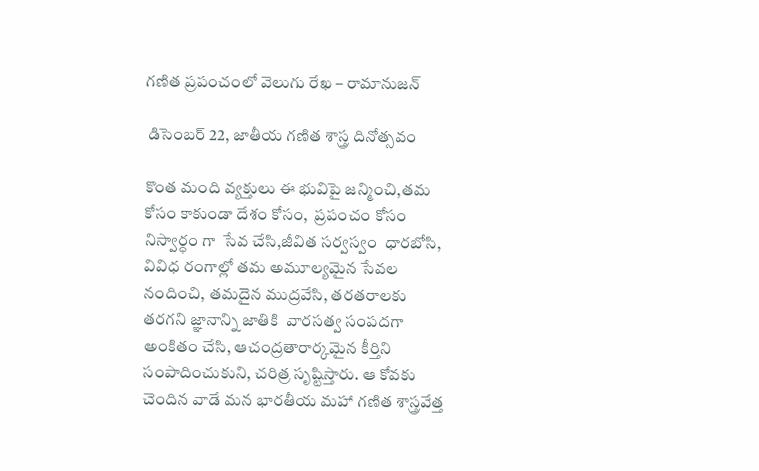గణిత ప్రపంచంలో వెలుగు రేఖ – రామానుజన్‌

 డిసెంబర్‌ 22, జాతీయ గణిత శాస్త్ర దినోత్సవం

కొంత మంది వ్యక్తులు ఈ భువిపై జన్మించి,తమ కోసం కాకుండా దేశం కోసం,  ప్రపంచం కోసం నిస్వార్ధం గా  సేవ చేసి,జీవిత సర్వస్వం  ధారబోసి, వివిధ రంగాల్లో తమ అమూల్యమైన సేవల నందించి, తమదైన ముద్రవేసి, తరతరాలకు తరగని జ్ఞానాన్ని జాతికి  వారసత్వ సంపదగా  అంకితం చేసి, ఆచంద్రతారార్కమైన కీర్తిని సంపాదించుకుని, చరిత్ర సృష్టిస్తారు. ఆ కోవకు చెందిన వాడే మన భారతీయ మహా గణిత శాస్త్రవేత్త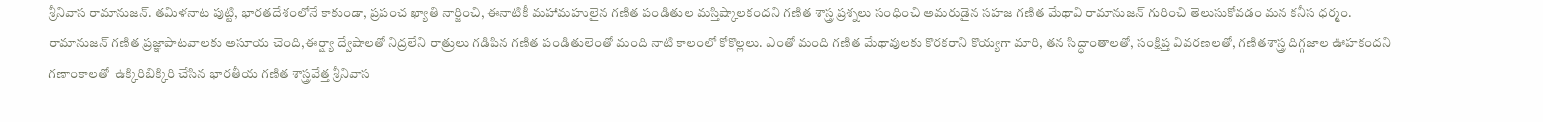శ్రీనివాస రామానుజన్‌. తమిళనాట పుట్టి, భారతదేశంలోనే కాకుండా, ప్రపంచ ఖ్యాతి నార్జించి, ఈనాటికీ మహామహులైన గణిత పండితుల మస్తిష్కాలకందని గణిత శాస్త్ర ప్రశ్నలు సంధించి అమరుడైన సహజ గణిత మేథావి రామానుజన్‌ ‌గురించి తెలుసుకోవడం మన కనీస ధర్మం. రామానుజన్‌ ‌గణిత ప్రజ్ఞాపాటవాలకు అసూయ చెంది,ఈర్ష్యా ద్వేషాలతో నిద్రలేని రాత్రులు గడిపిన గణిత పండితులెంతో మంది నాటి కాలంలో కోకొల్లలు. ఎంతో మంది గణిత మేథావులకు కొరకరాని కొయ్యగా మారి, తన సిద్ధాంతాలతో, సంక్షిప్త వివరణలతో, గణితశాస్త్ర దిగ్గజాల ఊహకందని గణాంకాలతో  ఉక్కిరిబిక్కిరి చేసిన భారతీయ గణిత శాస్త్రవేత్త శ్రీనివాస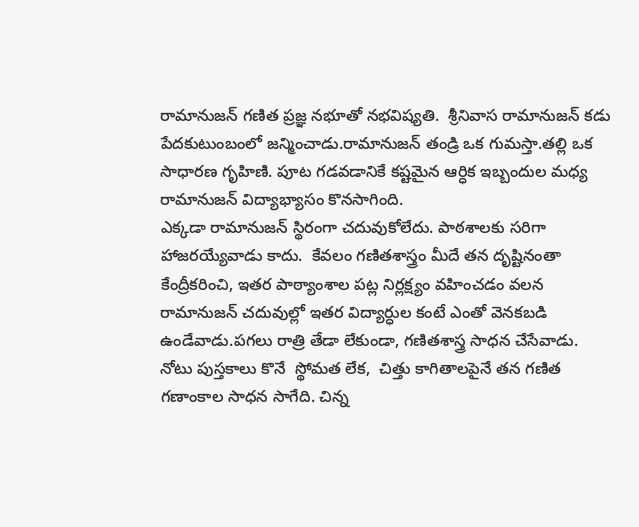రామానుజన్‌ ‌గణిత ప్రజ్ఞ నభూతో నభవిష్యతి.  శ్రీనివాస రామానుజన్‌ ‌కడు పేదకుటుంబంలో జన్మించాడు.రామానుజన్‌ ‌తండ్రి ఒక గుమస్తా.తల్లి ఒక సాధారణ గృహిణి. పూట గడవడానికే కష్టమైన ఆర్ధిక ఇబ్బందుల మధ్య రామానుజన్‌ ‌విద్యాభ్యాసం కొనసాగింది.
ఎక్కడా రామానుజన్‌ ‌స్థిరంగా చదువుకోలేదు. పాఠశాలకు సరిగా హాజరయ్యేవాడు కాదు.  కేవలం గణితశాస్త్రం మీదే తన దృష్టినంతా కేంద్రీకరించి, ఇతర పాఠ్యాంశాల పట్ల నిర్లక్ష్యం వహించడం వలన రామానుజన్‌ ‌చదువుల్లో ఇతర విద్యార్ధుల కంటే ఎంతో వెనకబడి ఉండేవాడు.పగలు రాత్రి తేడా లేకుండా, గణితశాస్త్ర సాధన చేసేవాడు. నోటు పుస్తకాలు కొనే  స్థోమత లేక,  చిత్తు కాగితాలపైనే తన గణిత  గణాంకాల సాధన సాగేది. చిన్న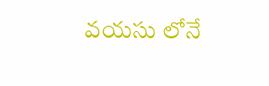వయసు లోనే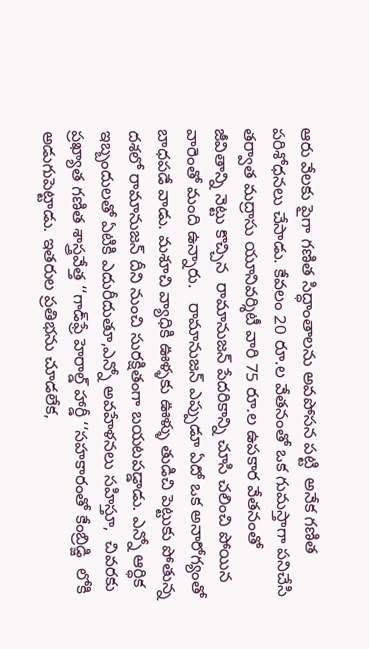ఆరు వేలకు పైగా గణిత సిద్ధాంతాలను అవపోసన పట్టి  అనేక గణిత పరిశోధనలు చేసాడు. కేవలం 20 రూ.ల వేతనంతో ఒక గుమస్తాగా పనిచేసి తర్వాత మద్రాసు యూనివర్శిటీ వారి 75 రూ.ల ఉపకార వేతనంతో జీవితాన్ని నెట్టు కొచ్చిన  రామానుజన్‌ ‌పేదరికాన్ని చూసి చలించి పోయిన  వారెంతో మంది ఉన్నారు.   రామానుజన్‌ ఎప్పుడూ ఏదో ఒక అనారోగ్యంతో బాధపడే వాడు. మశూచి వ్యాధికి ఊళ్ళకు ఊళ్ళు తుడిచి పెట్టుకు పోతున్న దశలో రామానుజన్‌ ‌దీని నుంచి సురక్షితంగా బయటపడ్డాడు. ఎన్నో ఆర్ధిక ఇబ్బందులతో ఏటికి ఎదురీదుతూ,ఎన్నో అవహేళనలు సహిస్తూ,  చివరకు ప్రఖ్యాత గణిత శాస్త్రవేత్త ‘‘గాడ్‌‌ఫ్రే హెరాల్డ్ ‌హార్డీ ‘‘సహకారంతో కేంబ్రిడ్జి  లోకి అడుగుపెట్టాడు. ఇతరుల ప్రతిభను చూడలేక,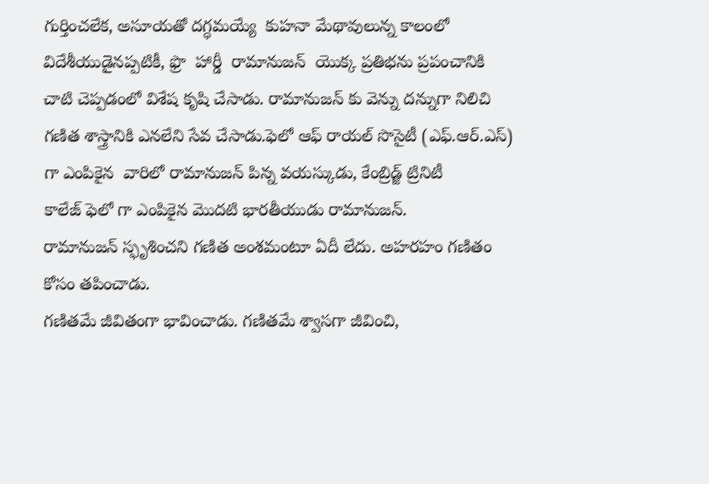గుర్తించలేక, అసూయతో దగ్ధమయ్యే  కుహనా మేథావులున్న కాలంలో విదేశీయుడైనప్పటికీ, ఫ్రొ  హార్డీ  రామానుజన్‌  ‌యొక్క ప్రతిభను ప్రపంచానికి చాటి చెప్పడంలో విశేష కృషి చేసాడు. రామానుజన్‌ ‌కు వెన్ను దన్నుగా నిలిచి గణిత శాస్త్రానికి ఎనలేని సేవ చేసాడు.ఫెలో ఆఫ్‌ ‌రాయల్‌ ‌సొసైటీ (ఎఫ్‌.ఆర్‌.ఎస్‌) గా ఎంపికైన  వారిలో రామానుజన్‌ ‌పిన్న వయస్కుడు, కేంబ్రిడ్జ్ ‌ట్రినిటీ కాలేజ్‌ ‌ఫెలో గా ఎంపికైన మొదటి భారతీయుడు రామానుజన్‌. రామానుజన్‌ ‌స్ఫృశించని గణిత అంశమంటూ ఏదీ లేదు. అహరహం గణితం కోసం తపించాడు.
గణితమే జీవితంగా భావించాడు. గణితమే శ్వాసగా జీవించి,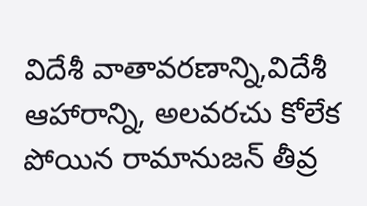విదేశీ వాతావరణాన్ని,విదేశీ ఆహారాన్ని, అలవరచు కోలేక పోయిన రామానుజన్‌ ‌తీవ్ర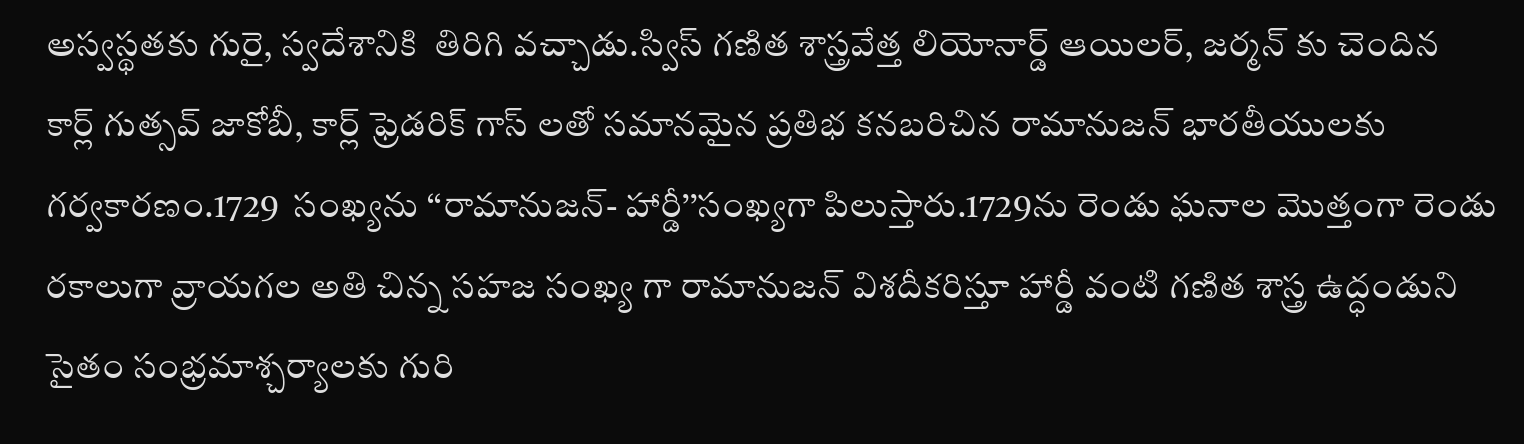అస్వస్థతకు గురై, స్వదేశానికి  తిరిగి వచ్చాడు.స్విస్‌ ‌గణిత శాస్త్రవేత్త లియోనార్డ్ ఆయిలర్‌, జర్మన్‌ ‌కు చెందిన కార్ల్ ‌గుత్సవ్‌ ‌జాకోబీ, కార్ల్ ‌ఫ్రెడరిక్‌ ‌గాస్‌ ‌లతో సమానమైన ప్రతిభ కనబరిచిన రామానుజన్‌ ‌భారతీయులకు గర్వకారణం.1729  సంఖ్యను ‘‘రామానుజన్‌- హార్డీ’’సంఖ్యగా పిలుస్తారు.1729ను రెండు ఘనాల మొత్తంగా రెండు రకాలుగా వ్రాయగల అతి చిన్న సహజ సంఖ్య గా రామానుజన్‌ ‌విశదీకరిస్తూ హార్డీ వంటి గణిత శాస్త్ర ఉద్ధండుని సైతం సంభ్రమాశ్చర్యాలకు గురి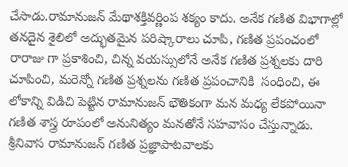చేసాడు.రామానుజన్‌ ‌మేథాశక్తివర్ణింప శక్యం కాదు. అనేక గణిత విభాగాల్లో తనదైన శైలిలో అద్భుతమైన పరిష్కారాలు చూపి, గణిత ప్రపంచంలో రారాజు గా ప్రకాశించి, చిన్న వయస్సులోనే అనేక గణిత ప్రశ్నలకు దారి చూపించి, మరెన్నో గణిత ప్రశ్నలను గణిత ప్రపంచానికి  సంధించి, ఈ లోకాన్ని విడిచి పెట్టిన రామానుజన్‌ ‌భౌతికంగా మన మధ్య లేకపోయినా గణిత శాస్త్ర రూపంలో అనునిత్యం మనతోనే సహవాసం చేస్తున్నాడు.  శ్రీనివాస రామానుజన్‌ ‌గణిత ప్రజ్ఞాపాటవాలకు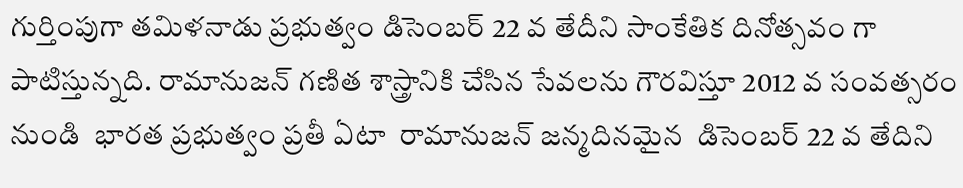గుర్తింపుగా తమిళనాడు ప్రభుత్వం డిసెంబర్‌ 22 వ తేదీని సాంకేతిక దినోత్సవం గా పాటిస్తున్నది. రామానుజన్‌ ‌గణిత శాస్త్రానికి చేసిన సేవలను గౌరవిస్తూ 2012 వ సంవత్సరం నుండి  భారత ప్రభుత్వం ప్రతీ ఏటా  రామానుజన్‌ ‌జన్మదినమైన  డిసెంబర్‌ 22 వ తేదిని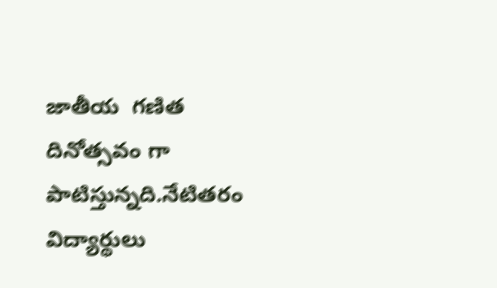జాతీయ  గణిత దినోత్సవం గా పాటిస్తున్నది.నేటితరం  విద్యార్థులు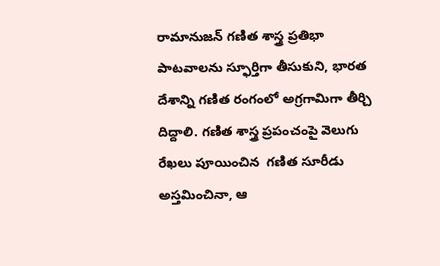రామానుజన్‌ ‌గణిత శాస్త్ర ప్రతిభా పాటవాలను స్ఫూర్తిగా తీసుకుని, భారత దేశాన్ని గణిత రంగంలో అగ్రగామిగా తీర్చి దిద్దాలి. గణిత శాస్త్ర ప్రపంచంపై వెలుగు రేఖలు పూయించిన  గణిత సూరీడు అస్తమించినా, ఆ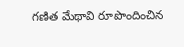గణిత మేథావి రూపొందించిన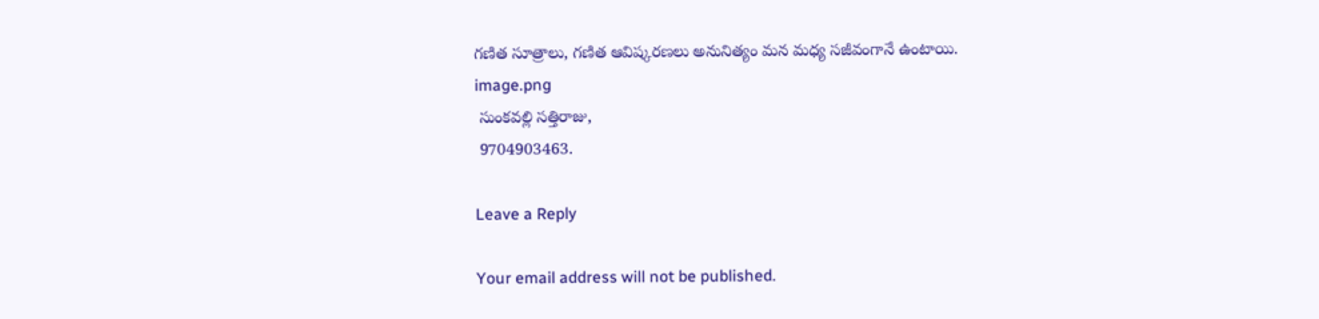గణిత సూత్రాలు, గణిత ఆవిష్కరణలు అనునిత్యం మన మధ్య సజీవంగానే ఉంటాయి.
image.png
 సుంకవల్లి సత్తిరాజు,
 9704903463.

Leave a Reply

Your email address will not be published.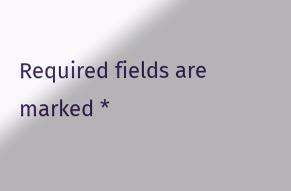Required fields are marked *